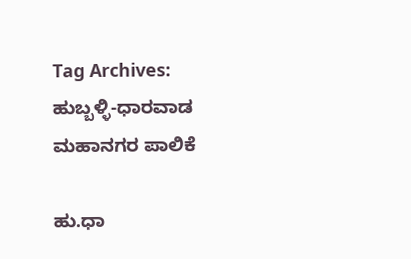Tag Archives: ಹುಬ್ಬಳ್ಳಿ-ಧಾರವಾಡ ಮಹಾನಗರ ಪಾಲಿಕೆ

ಹು.ಧಾ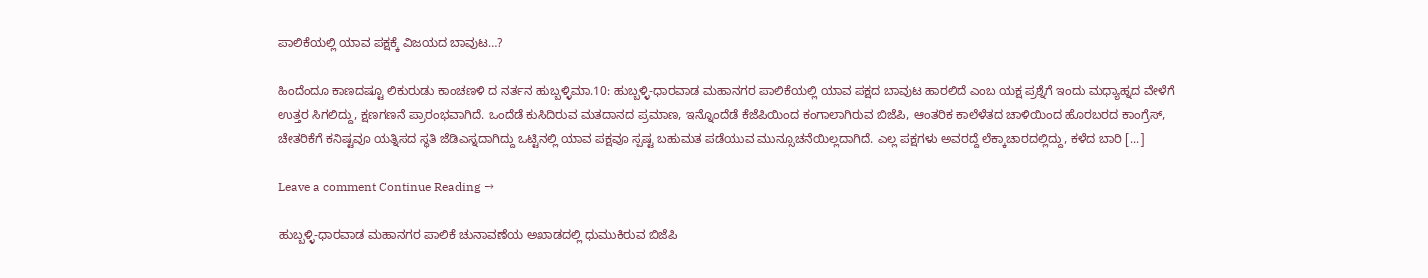ಪಾಲಿಕೆಯಲ್ಲಿ ಯಾವ ಪಕ್ಷಕ್ಕೆ ವಿಜಯದ ಬಾವುಟ…?

ಹಿಂದೆಂದೂ ಕಾಣದಷ್ಟೂ ಲಿಕುರುಡು ಕಾಂಚಣಳಿ ದ ನರ್ತನ ಹುಬ್ಬಳ್ಳಿಮಾ.10: ಹುಬ್ಬಳ್ಳಿ-ಧಾರವಾಡ ಮಹಾನಗರ ಪಾಲಿಕೆಯಲ್ಲಿ ಯಾವ ಪಕ್ಷದ ಬಾವುಟ ಹಾರಲಿದೆ ಎಂಬ ಯಕ್ಷ ಪ್ರಶ್ನೆಗೆ ಇಂದು ಮಧ್ಯಾಹ್ನದ ವೇಳೆಗೆ ಉತ್ತರ ಸಿಗಲಿದ್ದು, ಕ್ಷಣಗಣನೆ ಪ್ರಾರಂಭವಾಗಿದೆ. ಒಂದೆಡೆ ಕುಸಿದಿರುವ ಮತದಾನದ ಪ್ರಮಾಣ, ಇನ್ನೊಂದೆಡೆ ಕೆಜೆಪಿಯಿಂದ ಕಂಗಾಲಾಗಿರುವ ಬಿಜೆಪಿ, ಆಂತರಿಕ ಕಾಲೆಳೆತದ ಚಾಳಿಯಿಂದ ಹೊರಬರದ ಕಾಂಗ್ರೆಸ್, ಚೇತರಿಕೆಗೆ ಕನಿಷ್ಟವೂ ಯತ್ನಿಸದ ಸ್ಥತಿ ಜೆಡಿಎಸ್ನದಾಗಿದ್ದು ಒಟ್ಟಿನಲ್ಲಿ ಯಾವ ಪಕ್ಷವೂ ಸ್ಪಷ್ಟ ಬಹುಮತ ಪಡೆಯುವ ಮುನ್ಸೂಚನೆಯಿಲ್ಲದಾಗಿದೆ. ಎಲ್ಲ ಪಕ್ಷಗಳು ಅವರದ್ದೆ ಲೆಕ್ಕಾಚಾರದಲ್ಲಿದ್ದು, ಕಳೆದ ಬಾರಿ [...]

Leave a comment Continue Reading →

ಹುಬ್ಬಳ್ಳಿ-ಧಾರವಾಡ ಮಹಾನಗರ ಪಾಲಿಕೆ ಚುನಾವಣೆಯ ಅಖಾಡದಲ್ಲಿ ಧುಮುಕಿರುವ ಬಿಜೆಪಿ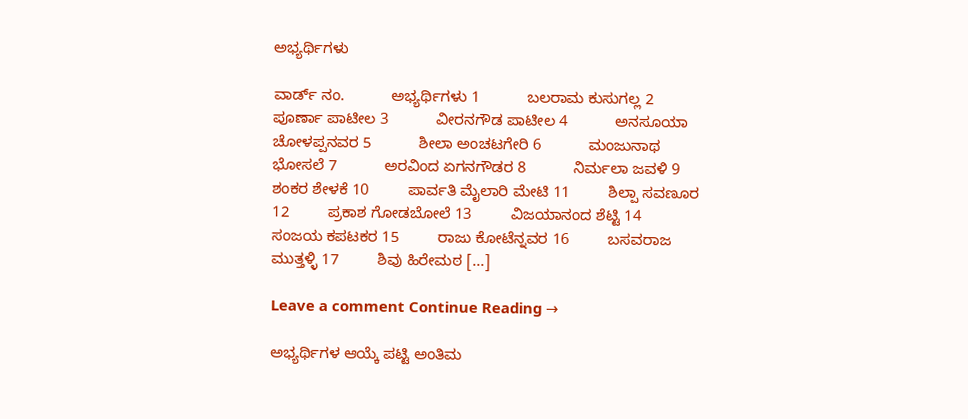ಅಭ್ಯರ್ಥಿಗಳು

ವಾರ್ಡ್ ನಂ.           ಅಭ್ಯರ್ಥಿಗಳು 1           ಬಲರಾಮ ಕುಸುಗಲ್ಲ 2           ಪೂರ್ಣಾ ಪಾಟೀಲ 3           ವೀರನಗೌಡ ಪಾಟೀಲ 4           ಅನಸೂಯಾ ಚೋಳಪ್ಪನವರ 5           ಶೀಲಾ ಅಂಚಟಗೇರಿ 6           ಮಂಜುನಾಥ ಭೋಸಲೆ 7           ಅರವಿಂದ ಏಗನಗೌಡರ 8           ನಿರ್ಮಲಾ ಜವಳಿ 9           ಶಂಕರ ಶೇಳಕೆ 10         ಪಾರ್ವತಿ ಮೈಲಾರಿ ಮೇಟಿ 11         ಶಿಲ್ಪಾ ಸವಣೂರ 12         ಪ್ರಕಾಶ ಗೋಡಬೋಲೆ 13         ವಿಜಯಾನಂದ ಶೆಟ್ಟಿ 14         ಸಂಜಯ ಕಪಟಕರ 15         ರಾಜು ಕೋಟೆನ್ನವರ 16         ಬಸವರಾಜ ಮುತ್ತಳ್ಳಿ 17         ಶಿವು ಹಿರೇಮಠ [...]

Leave a comment Continue Reading →

ಅಭ್ಯರ್ಥಿಗಳ ಆಯ್ಕೆ ಪಟ್ಟಿ ಅಂತಿಮ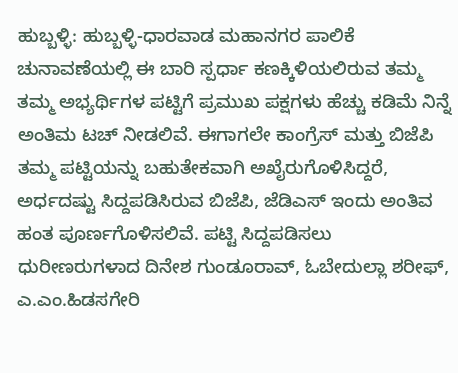ಹುಬ್ಬಳ್ಳಿ: ಹುಬ್ಬಳ್ಳಿ-ಧಾರವಾಡ ಮಹಾನಗರ ಪಾಲಿಕೆ ಚುನಾವಣೆಯಲ್ಲಿ ಈ ಬಾರಿ ಸ್ಪರ್ಧಾ ಕಣಕ್ಕಿಳಿಯಲಿರುವ ತಮ್ಮ ತಮ್ಮ ಅಭ್ಯರ್ಥಿಗಳ ಪಟ್ಟಿಗೆ ಪ್ರಮುಖ ಪಕ್ಷಗಳು ಹೆಚ್ಚು ಕಡಿಮೆ ನಿನ್ನೆ ಅಂತಿಮ ಟಚ್ ನೀಡಲಿವೆ. ಈಗಾಗಲೇ ಕಾಂಗ್ರೆಸ್ ಮತ್ತು ಬಿಜೆಪಿ ತಮ್ಮ ಪಟ್ಟಿಯನ್ನು ಬಹುತೇಕವಾಗಿ ಅಖೈರುಗೊಳಿಸಿದ್ದರೆ, ಅರ್ಧದಷ್ಟು ಸಿದ್ದಪಡಿಸಿರುವ ಬಿಜೆಪಿ, ಜೆಡಿಎಸ್ ಇಂದು ಅಂತಿವ ಹಂತ ಪೂರ್ಣಗೊಳಿಸಲಿವೆ. ಪಟ್ಟಿ ಸಿದ್ದಪಡಿಸಲು ಧುರೀಣರುಗಳಾದ ದಿನೇಶ ಗುಂಡೂರಾವ್, ಓಬೇದುಲ್ಲಾ ಶರೀಫ್, ಎ.ಎಂ.ಹಿಡಸಗೇರಿ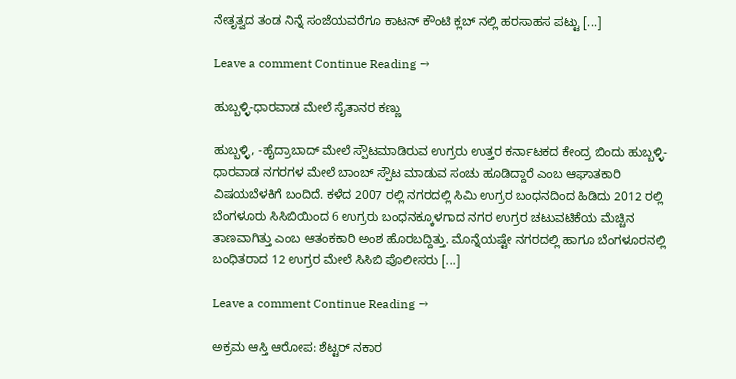ನೇತೃತ್ವದ ತಂಡ ನಿನ್ನೆ ಸಂಜೆಯವರೆಗೂ ಕಾಟನ್ ಕೌಂಟಿ ಕ್ಲಬ್ ನಲ್ಲಿ ಹರಸಾಹಸ ಪಟ್ಟು [...]

Leave a comment Continue Reading →

ಹುಬ್ಬಳ್ಳಿ-ಧಾರವಾಡ ಮೇಲೆ ಸೈತಾನರ ಕಣ್ಣು

ಹುಬ್ಬಳ್ಳಿ, -ಹೈದ್ರಾಬಾದ್ ಮೇಲೆ ಸ್ಪೌಟಮಾಡಿರುವ ಉಗ್ರರು ಉತ್ತರ ಕರ್ನಾಟಕದ ಕೇಂದ್ರ ಬಿಂದು ಹುಬ್ಬಳ್ಳಿ-ಧಾರವಾಡ ನಗರಗಳ ಮೇಲೆ ಬಾಂಬ್ ಸ್ಪೌಟ ಮಾಡುವ ಸಂಚು ಹೂಡಿದ್ದಾರೆ ಎಂಬ ಆಘಾತಕಾರಿ ವಿಷಯಬೆಳಕಿಗೆ ಬಂದಿದೆ. ಕಳೆದ 2007 ರಲ್ಲಿ ನಗರದಲ್ಲಿ ಸಿಮಿ ಉಗ್ರರ ಬಂಧನದಿಂದ ಹಿಡಿದು 2012 ರಲ್ಲಿ ಬೆಂಗಳೂರು ಸಿಸಿಬಿಯಿಂದ 6 ಉಗ್ರರು ಬಂಧನಕ್ಕೂಳಗಾದ ನಗರ ಉಗ್ರರ ಚಟುವಟಿಕೆಯ ಮೆಚ್ಚಿನ ತಾಣವಾಗಿತ್ತು ಎಂಬ ಆತಂಕಕಾರಿ ಅಂಶ ಹೊರಬದ್ದಿತ್ತು. ಮೊನ್ನೆಯಷ್ಟೇ ನಗರದಲ್ಲಿ ಹಾಗೂ ಬೆಂಗಳೂರನಲ್ಲಿ ಬಂಧಿತರಾದ 12 ಉಗ್ರರ ಮೇಲೆ ಸಿಸಿಬಿ ಪೊಲೀಸರು [...]

Leave a comment Continue Reading →

ಅಕ್ರಮ ಆಸ್ತಿ ಆರೋಪ: ಶೆಟ್ಟರ್ ನಕಾರ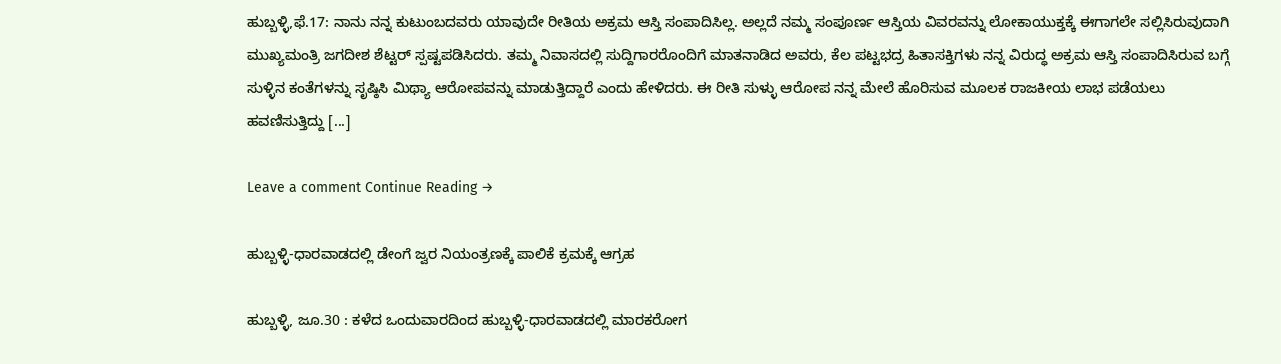ಹುಬ್ಬಳ್ಳಿ,ಫೆ.17: ನಾನು ನನ್ನ ಕುಟುಂಬದವರು ಯಾವುದೇ ರೀತಿಯ ಅಕ್ರಮ ಆಸ್ತಿ ಸಂಪಾದಿಸಿಲ್ಲ. ಅಲ್ಲದೆ ನಮ್ಮ ಸಂಪೂರ್ಣ ಆಸ್ತಿಯ ವಿವರವನ್ನು ಲೋಕಾಯುಕ್ತಕ್ಕೆ ಈಗಾಗಲೇ ಸಲ್ಲಿಸಿರುವುದಾಗಿ ಮುಖ್ಯಮಂತ್ರಿ ಜಗದೀಶ ಶೆಟ್ಟರ್ ಸ್ಪಷ್ಟಪಡಿಸಿದರು. ತಮ್ಮ ನಿವಾಸದಲ್ಲಿ ಸುದ್ದಿಗಾರರೊಂದಿಗೆ ಮಾತನಾಡಿದ ಅವರು, ಕೆಲ ಪಟ್ಟಭದ್ರ ಹಿತಾಸಕ್ತಿಗಳು ನನ್ನ ವಿರುದ್ಧ ಅಕ್ರಮ ಆಸ್ತಿ ಸಂಪಾದಿಸಿರುವ ಬಗ್ಗೆ ಸುಳ್ಳಿನ ಕಂತೆಗಳನ್ನು ಸೃಷ್ಠಿಸಿ ಮಿಥ್ಯಾ ಆರೋಪವನ್ನು ಮಾಡುತ್ತಿದ್ದಾರೆ ಎಂದು ಹೇಳಿದರು. ಈ ರೀತಿ ಸುಳ್ಳು ಆರೋಪ ನನ್ನ ಮೇಲೆ ಹೊರಿಸುವ ಮೂಲಕ ರಾಜಕೀಯ ಲಾಭ ಪಡೆಯಲು ಹವಣಿಸುತ್ತಿದ್ದು [...]

Leave a comment Continue Reading →

ಹುಬ್ಬಳ್ಳಿ-ಧಾರವಾಡದಲ್ಲಿ ಡೇಂಗೆ ಜ್ವರ ನಿಯಂತ್ರಣಕ್ಕೆ ಪಾಲಿಕೆ ಕ್ರಮಕ್ಕೆ ಆಗ್ರಹ

ಹುಬ್ಬಳ್ಳಿ, ಜೂ.30 : ಕಳೆದ ಒಂದುವಾರದಿಂದ ಹುಬ್ಬಳ್ಳಿ-ಧಾರವಾಡದಲ್ಲಿ ಮಾರಕರೋಗ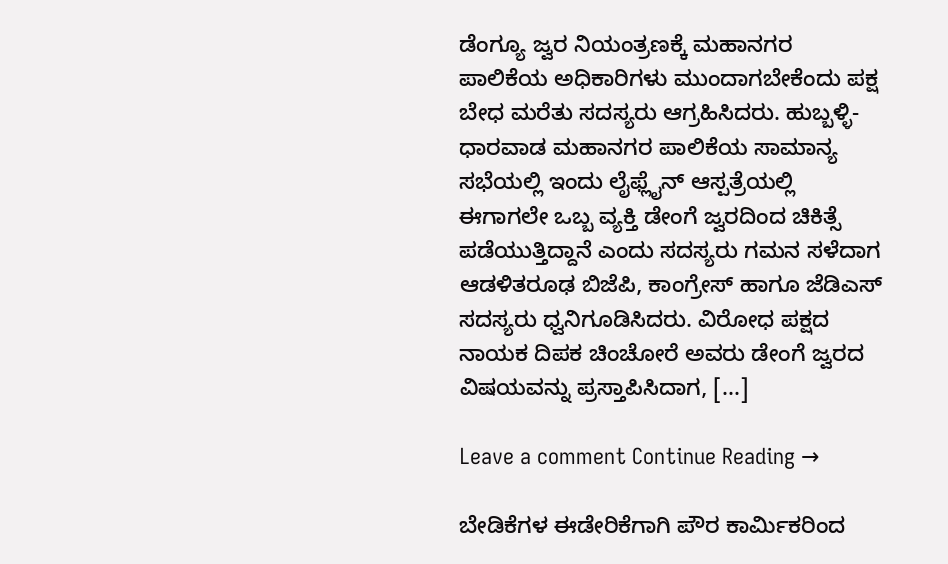ಡೆಂಗ್ಯೂ ಜ್ವರ ನಿಯಂತ್ರಣಕ್ಕೆ ಮಹಾನಗರ ಪಾಲಿಕೆಯ ಅಧಿಕಾರಿಗಳು ಮುಂದಾಗಬೇಕೆಂದು ಪಕ್ಷ ಬೇಧ ಮರೆತು ಸದಸ್ಯರು ಆಗ್ರಹಿಸಿದರು. ಹುಬ್ಬಳ್ಳಿ-ಧಾರವಾಡ ಮಹಾನಗರ ಪಾಲಿಕೆಯ ಸಾಮಾನ್ಯ ಸಭೆಯಲ್ಲಿ ಇಂದು ಲೈಫ್ಲೈನ್ ಆಸ್ಪತ್ರೆಯಲ್ಲಿ ಈಗಾಗಲೇ ಒಬ್ಬ ವ್ಯಕ್ತಿ ಡೇಂಗೆ ಜ್ವರದಿಂದ ಚಿಕಿತ್ಸೆ ಪಡೆಯುತ್ತಿದ್ದಾನೆ ಎಂದು ಸದಸ್ಯರು ಗಮನ ಸಳೆದಾಗ ಆಡಳಿತರೂಢ ಬಿಜೆಪಿ, ಕಾಂಗ್ರೇಸ್ ಹಾಗೂ ಜೆಡಿಎಸ್ ಸದಸ್ಯರು ಧ್ವನಿಗೂಡಿಸಿದರು. ವಿರೋಧ ಪಕ್ಷದ ನಾಯಕ ದಿಪಕ ಚಿಂಚೋರೆ ಅವರು ಡೇಂಗೆ ಜ್ವರದ ವಿಷಯವನ್ನು ಪ್ರಸ್ತಾಪಿಸಿದಾಗ, [...]

Leave a comment Continue Reading →

ಬೇಡಿಕೆಗಳ ಈಡೇರಿಕೆಗಾಗಿ ಪೌರ ಕಾರ್ಮಿಕರಿಂದ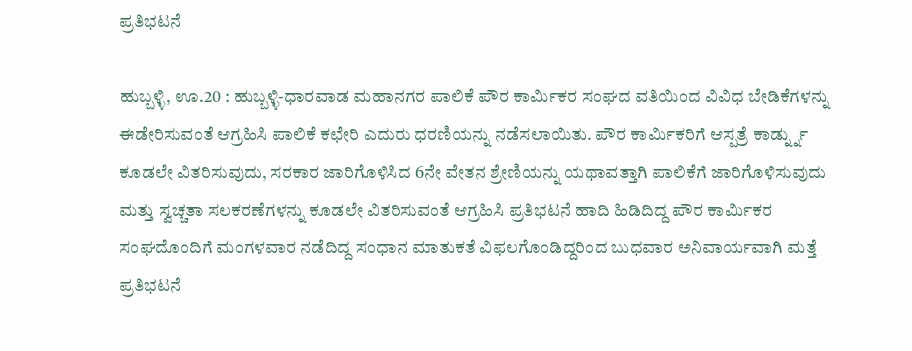ಪ್ರತಿಭಟನೆ

ಹುಬ್ಬಳ್ಳಿ, ಊ.20 : ಹುಬ್ಬಳ್ಳಿ-ಧಾರವಾಡ ಮಹಾನಗರ ಪಾಲಿಕೆ ಪೌರ ಕಾರ್ಮಿಕರ ಸಂಘದ ವತಿಯಿಂದ ವಿವಿಧ ಬೇಡಿಕೆಗಳನ್ನು ಈಡೇರಿಸುವಂತೆ ಆಗ್ರಹಿಸಿ ಪಾಲಿಕೆ ಕಛೇರಿ ಎದುರು ಧರಣಿಯನ್ನು ನಡೆಸಲಾಯಿತು. ಪೌರ ಕಾರ್ಮಿಕರಿಗೆ ಆಸ್ಪತ್ರೆ ಕಾರ್ಡ್ನ್ನು ಕೂಡಲೇ ವಿತರಿಸುವುದು, ಸರಕಾರ ಜಾರಿಗೊಳಿಸಿದ 6ನೇ ವೇತನ ಶ್ರೇಣಿಯನ್ನು ಯಥಾವತ್ತಾಗಿ ಪಾಲಿಕೆಗೆ ಜಾರಿಗೊಳಿಸುವುದು ಮತ್ತು ಸ್ವಚ್ಚತಾ ಸಲಕರಣೆಗಳನ್ನು ಕೂಡಲೇ ವಿತರಿಸುವಂತೆ ಆಗ್ರಹಿಸಿ ಪ್ರತಿಭಟನೆ ಹಾದಿ ಹಿಡಿದಿದ್ದ ಪೌರ ಕಾರ್ಮಿಕರ ಸಂಘದೊಂದಿಗೆ ಮಂಗಳವಾರ ನಡೆದಿದ್ದ ಸಂಧಾನ ಮಾತುಕತೆ ವಿಫಲಗೊಂಡಿದ್ದರಿಂದ ಬುಧವಾರ ಅನಿವಾರ್ಯವಾಗಿ ಮತ್ತೆ ಪ್ರತಿಭಟನೆ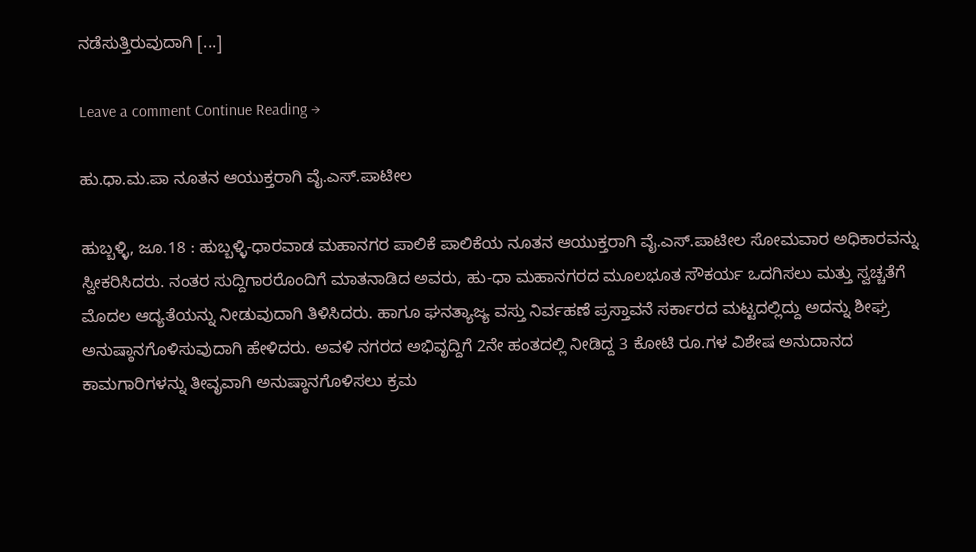ನಡೆಸುತ್ತಿರುವುದಾಗಿ [...]

Leave a comment Continue Reading →

ಹು.ಧಾ.ಮ.ಪಾ ನೂತನ ಆಯುಕ್ತರಾಗಿ ವೈ.ಎಸ್.ಪಾಟೀಲ

ಹುಬ್ಬಳ್ಳಿ, ಜೂ.18 : ಹುಬ್ಬಳ್ಳಿ-ಧಾರವಾಡ ಮಹಾನಗರ ಪಾಲಿಕೆ ಪಾಲಿಕೆಯ ನೂತನ ಆಯುಕ್ತರಾಗಿ ವೈ.ಎಸ್.ಪಾಟೀಲ ಸೋಮವಾರ ಅಧಿಕಾರವನ್ನು ಸ್ವೀಕರಿಸಿದರು. ನಂತರ ಸುದ್ದಿಗಾರರೊಂದಿಗೆ ಮಾತನಾಡಿದ ಅವರು, ಹು-ಧಾ ಮಹಾನಗರದ ಮೂಲಭೂತ ಸೌಕರ್ಯ ಒದಗಿಸಲು ಮತ್ತು ಸ್ವಚ್ಚತೆಗೆ ಮೊದಲ ಆದ್ಯತೆಯನ್ನು ನೀಡುವುದಾಗಿ ತಿಳಿಸಿದರು. ಹಾಗೂ ಘನತ್ಯಾಜ್ಯ ವಸ್ತು ನಿರ್ವಹಣೆ ಪ್ರಸ್ತಾವನೆ ಸರ್ಕಾರದ ಮಟ್ಟದಲ್ಲಿದ್ದು ಅದನ್ನು ಶೀಘ್ರ ಅನುಷ್ಠಾನಗೊಳಿಸುವುದಾಗಿ ಹೇಳಿದರು. ಅವಳಿ ನಗರದ ಅಭಿವೃದ್ದಿಗೆ 2ನೇ ಹಂತದಲ್ಲಿ ನೀಡಿದ್ದ 3 ಕೋಟಿ ರೂ.ಗಳ ವಿಶೇಷ ಅನುದಾನದ ಕಾಮಗಾರಿಗಳನ್ನು ತೀವೃವಾಗಿ ಅನುಷ್ಠಾನಗೊಳಿಸಲು ಕ್ರಮ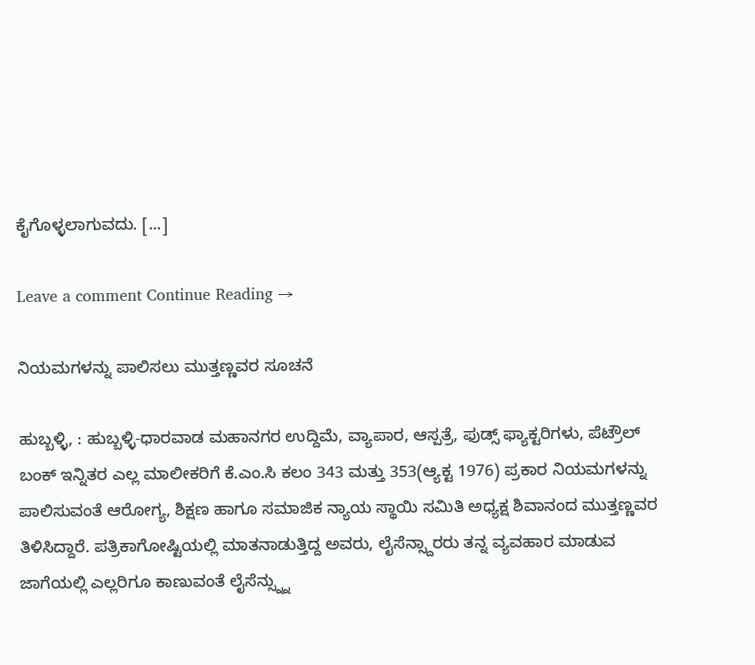ಕೈಗೊಳ್ಳಲಾಗುವದು. [...]

Leave a comment Continue Reading →

ನಿಯಮಗಳನ್ನು ಪಾಲಿಸಲು ಮುತ್ತಣ್ಣವರ ಸೂಚನೆ

ಹುಬ್ಬಳ್ಳಿ, : ಹುಬ್ಬಳ್ಳಿ-ಧಾರವಾಡ ಮಹಾನಗರ ಉದ್ದಿಮೆ, ವ್ಯಾಪಾರ, ಆಸ್ಪತ್ರೆ, ಫುಡ್ಸ್ ಫ್ಯಾಕ್ಟರಿಗಳು, ಪೆಟ್ರೌಲ್ ಬಂಕ್ ಇನ್ನಿತರ ಎಲ್ಲ ಮಾಲೀಕರಿಗೆ ಕೆ.ಎಂ.ಸಿ ಕಲಂ 343 ಮತ್ತು 353(ಆ್ಯಕ್ಟ 1976) ಪ್ರಕಾರ ನಿಯಮಗಳನ್ನು ಪಾಲಿಸುವಂತೆ ಆರೋಗ್ಯ, ಶಿಕ್ಷಣ ಹಾಗೂ ಸಮಾಜಿಕ ನ್ಯಾಯ ಸ್ಥಾಯಿ ಸಮಿತಿ ಅಧ್ಯಕ್ಷ ಶಿವಾನಂದ ಮುತ್ತಣ್ಣವರ ತಿಳಿಸಿದ್ದಾರೆ. ಪತ್ರಿಕಾಗೋಷ್ಟಿಯಲ್ಲಿ ಮಾತನಾಡುತ್ತಿದ್ದ ಅವರು, ಲೈಸೆನ್ಸ್ದಾರರು ತನ್ನ ವ್ಯವಹಾರ ಮಾಡುವ ಜಾಗೆಯಲ್ಲಿ ಎಲ್ಲರಿಗೂ ಕಾಣುವಂತೆ ಲೈಸೆನ್ಸ್ನ್ನು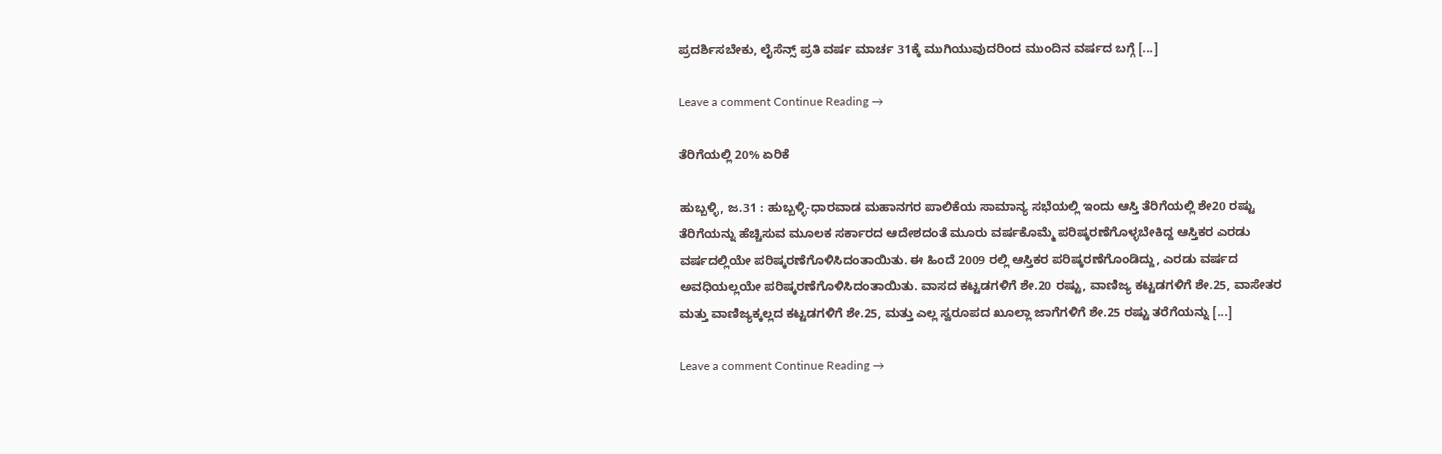ಪ್ರದರ್ಶಿಸಬೇಕು, ಲೈಸೆನ್ಸ್ ಪ್ರತಿ ವರ್ಷ ಮಾರ್ಚ 31ಕ್ಕೆ ಮುಗಿಯುವುದರಿಂದ ಮುಂದಿನ ವರ್ಷದ ಬಗ್ಗೆ [...]

Leave a comment Continue Reading →

ತೆರಿಗೆಯಲ್ಲಿ 20% ಏರಿಕೆ

ಹುಬ್ಬಳ್ಳಿ, ಜ.31 : ಹುಬ್ಬಳ್ಳಿ-ಧಾರವಾಡ ಮಹಾನಗರ ಪಾಲಿಕೆಯ ಸಾಮಾನ್ಯ ಸಭೆಯಲ್ಲಿ ಇಂದು ಆಸ್ತಿ ತೆರಿಗೆಯಲ್ಲಿ ಶೇ20 ರಷ್ಟು ತೆರಿಗೆಯನ್ನು ಹೆಚ್ಚಿಸುವ ಮೂಲಕ ಸರ್ಕಾರದ ಆದೇಶದಂತೆ ಮೂರು ವರ್ಷಕೊಮ್ಮೆ ಪರಿಷ್ಕರಣೆಗೊಳ್ಳಬೇಕಿದ್ದ ಆಸ್ತಿಕರ ಎರಡು ವರ್ಷದಲ್ಲಿಯೇ ಪರಿಷ್ಕರಣೆಗೊಳಿಸಿದಂತಾಯಿತು. ಈ ಹಿಂದೆ 2009 ರಲ್ಲಿ ಆಸ್ತಿಕರ ಪರಿಷ್ಕರಣೆಗೊಂಡಿದ್ದು, ಎರಡು ವರ್ಷದ ಅವಧಿಯಲ್ಲಯೇ ಪರಿಷ್ಕರಣೆಗೊಳಿಸಿದಂತಾಯಿತು. ವಾಸದ ಕಟ್ಟಡಗಳಿಗೆ ಶೇ.20 ರಷ್ಟು, ವಾಣಿಜ್ಯ ಕಟ್ಟಡಗಳಿಗೆ ಶೇ.25, ವಾಸೇತರ ಮತ್ತು ವಾಣಿಜ್ಯಕ್ಕಲ್ಲದ ಕಟ್ಟಡಗಳಿಗೆ ಶೇ.25, ಮತ್ತು ಎಲ್ಲ ಸ್ವರೂಪದ ಖೂಲ್ಲಾ ಜಾಗೆಗಳಿಗೆ ಶೇ.25 ರಷ್ಟು ತರೆಗೆಯನ್ನು [...]

Leave a comment Continue Reading →